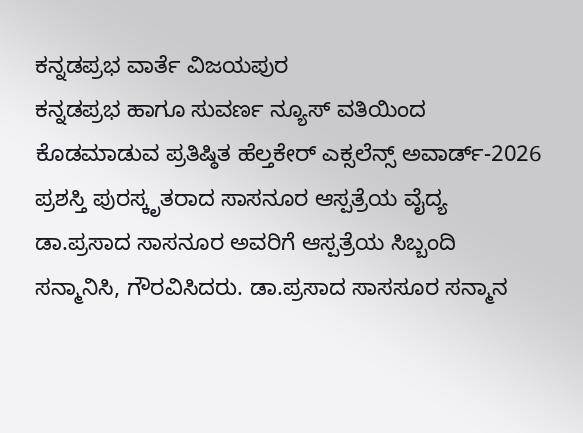ಕನ್ನಡಪ್ರಭ ವಾರ್ತೆ ವಿಜಯಪುರ
ಕನ್ನಡಪ್ರಭ ಹಾಗೂ ಸುವರ್ಣ ನ್ಯೂಸ್ ವತಿಯಿಂದ ಕೊಡಮಾಡುವ ಪ್ರತಿಷ್ಠಿತ ಹೆಲ್ತಕೇರ್ ಎಕ್ಸಲೆನ್ಸ್ ಅವಾರ್ಡ್-2026 ಪ್ರಶಸ್ತಿ ಪುರಸ್ಕೃತರಾದ ಸಾಸನೂರ ಆಸ್ಪತ್ರೆಯ ವೈದ್ಯ ಡಾ.ಪ್ರಸಾದ ಸಾಸನೂರ ಅವರಿಗೆ ಆಸ್ಪತ್ರೆಯ ಸಿಬ್ಬಂದಿ ಸನ್ಮಾನಿಸಿ, ಗೌರವಿಸಿದರು. ಡಾ.ಪ್ರಸಾದ ಸಾಸಸೂರ ಸನ್ಮಾನ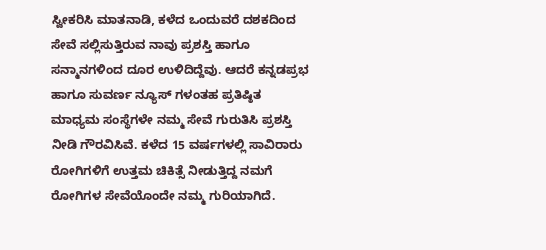ಸ್ವೀಕರಿಸಿ ಮಾತನಾಡಿ, ಕಳೆದ ಒಂದುವರೆ ದಶಕದಿಂದ ಸೇವೆ ಸಲ್ಲಿಸುತ್ತಿರುವ ನಾವು ಪ್ರಶಸ್ತಿ ಹಾಗೂ ಸನ್ಮಾನಗಳಿಂದ ದೂರ ಉಳಿದಿದ್ದೆವು. ಆದರೆ ಕನ್ನಡಪ್ರಭ ಹಾಗೂ ಸುವರ್ಣ ನ್ಯೂಸ್ ಗಳಂತಹ ಪ್ರತಿಷ್ಠಿತ ಮಾಧ್ಯಮ ಸಂಸ್ಥೆಗಳೇ ನಮ್ಮ ಸೇವೆ ಗುರುತಿಸಿ ಪ್ರಶಸ್ತಿ ನೀಡಿ ಗೌರವಿಸಿವೆ. ಕಳೆದ 15 ವರ್ಷಗಳಲ್ಲಿ ಸಾವಿರಾರು ರೋಗಿಗಳಿಗೆ ಉತ್ತಮ ಚಿಕಿತ್ಸೆ ನೀಡುತ್ತಿದ್ದ ನಮಗೆ ರೋಗಿಗಳ ಸೇವೆಯೊಂದೇ ನಮ್ಮ ಗುರಿಯಾಗಿದೆ.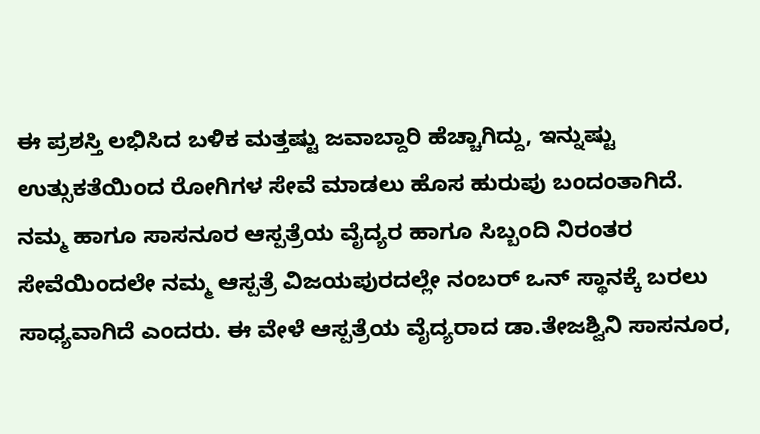ಈ ಪ್ರಶಸ್ತಿ ಲಭಿಸಿದ ಬಳಿಕ ಮತ್ತಷ್ಟು ಜವಾಬ್ದಾರಿ ಹೆಚ್ಚಾಗಿದ್ದು, ಇನ್ನುಷ್ಟು ಉತ್ಸುಕತೆಯಿಂದ ರೋಗಿಗಳ ಸೇವೆ ಮಾಡಲು ಹೊಸ ಹುರುಪು ಬಂದಂತಾಗಿದೆ. ನಮ್ಮ ಹಾಗೂ ಸಾಸನೂರ ಆಸ್ಪತ್ರೆಯ ವೈದ್ಯರ ಹಾಗೂ ಸಿಬ್ಬಂದಿ ನಿರಂತರ ಸೇವೆಯಿಂದಲೇ ನಮ್ಮ ಆಸ್ಪತ್ರೆ ವಿಜಯಪುರದಲ್ಲೇ ನಂಬರ್ ಒನ್ ಸ್ಥಾನಕ್ಕೆ ಬರಲು ಸಾಧ್ಯವಾಗಿದೆ ಎಂದರು. ಈ ವೇಳೆ ಆಸ್ಪತ್ರೆಯ ವೈದ್ಯರಾದ ಡಾ.ತೇಜಶ್ವಿನಿ ಸಾಸನೂರ,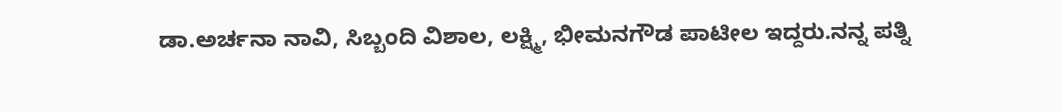ಡಾ.ಅರ್ಚನಾ ನಾವಿ, ಸಿಬ್ಬಂದಿ ವಿಶಾಲ, ಲಕ್ಷ್ಮಿ, ಭೀಮನಗೌಡ ಪಾಟೀಲ ಇದ್ದರು.ನನ್ನ ಪತ್ನಿ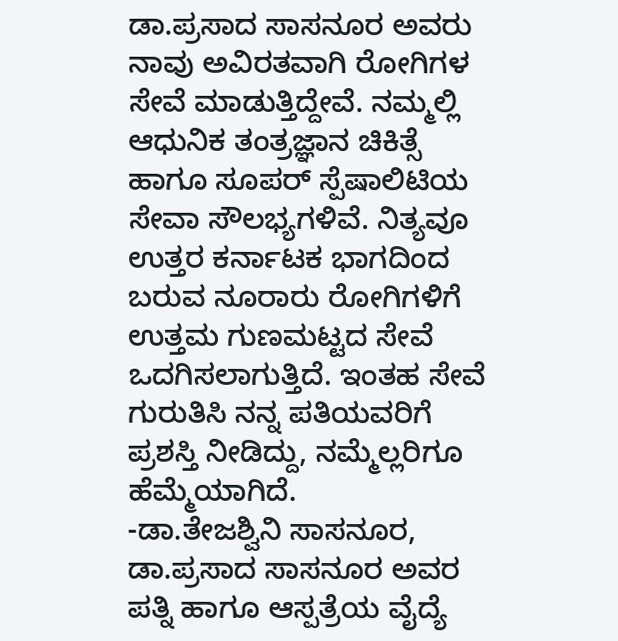ಡಾ.ಪ್ರಸಾದ ಸಾಸನೂರ ಅವರು ನಾವು ಅವಿರತವಾಗಿ ರೋಗಿಗಳ ಸೇವೆ ಮಾಡುತ್ತಿದ್ದೇವೆ. ನಮ್ಮಲ್ಲಿ ಆಧುನಿಕ ತಂತ್ರಜ್ಞಾನ ಚಿಕಿತ್ಸೆ ಹಾಗೂ ಸೂಪರ್ ಸ್ಪೆಷಾಲಿಟಿಯ ಸೇವಾ ಸೌಲಭ್ಯಗಳಿವೆ. ನಿತ್ಯವೂ ಉತ್ತರ ಕರ್ನಾಟಕ ಭಾಗದಿಂದ ಬರುವ ನೂರಾರು ರೋಗಿಗಳಿಗೆ ಉತ್ತಮ ಗುಣಮಟ್ಟದ ಸೇವೆ ಒದಗಿಸಲಾಗುತ್ತಿದೆ. ಇಂತಹ ಸೇವೆ ಗುರುತಿಸಿ ನನ್ನ ಪತಿಯವರಿಗೆ ಪ್ರಶಸ್ತಿ ನೀಡಿದ್ದು, ನಮ್ಮೆಲ್ಲರಿಗೂ ಹೆಮ್ಮೆಯಾಗಿದೆ.
-ಡಾ.ತೇಜಶ್ವಿನಿ ಸಾಸನೂರ, ಡಾ.ಪ್ರಸಾದ ಸಾಸನೂರ ಅವರ ಪತ್ನಿ ಹಾಗೂ ಆಸ್ಪತ್ರೆಯ ವೈದ್ಯೆ